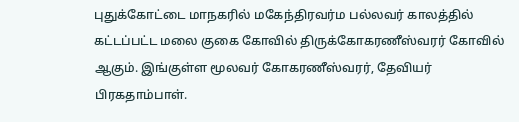புதுக்கோட்டை மாநகரில் மகேந்திரவர்ம பல்லவர் காலத்தில் கட்டப்பட்ட மலை குகை கோவில் திருக்கோகரணீஸ்வரர் கோவில் ஆகும். இங்குள்ள மூலவர் கோகரணீஸ்வரர், தேவியர் பிரகதாம்பாள்.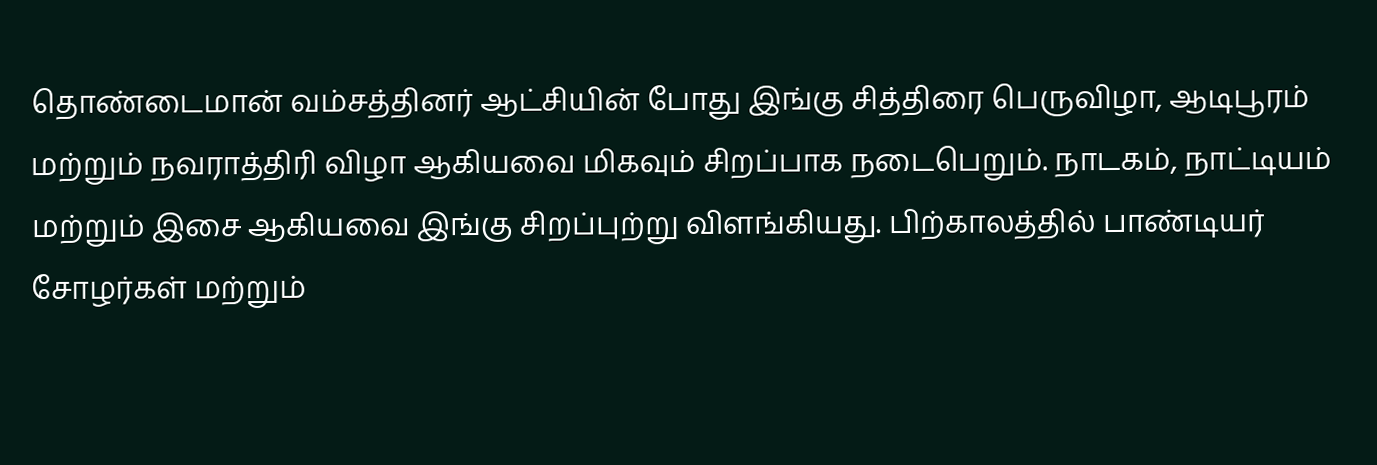தொண்டைமான் வம்சத்தினர் ஆட்சியின் போது இங்கு சித்திரை பெருவிழா, ஆடிபூரம் மற்றும் நவராத்திரி விழா ஆகியவை மிகவும் சிறப்பாக நடைபெறும். நாடகம், நாட்டியம் மற்றும் இசை ஆகியவை இங்கு சிறப்புற்று விளங்கியது. பிற்காலத்தில் பாண்டியர் சோழர்கள் மற்றும்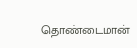தொண்டைமான்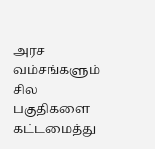அரச வம்சங்களும் சில பகுதிகளை கட்டமைத்து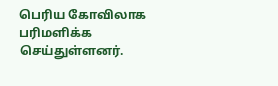பெரிய கோவிலாக பரிமளிக்க செய்துள்ளனர்.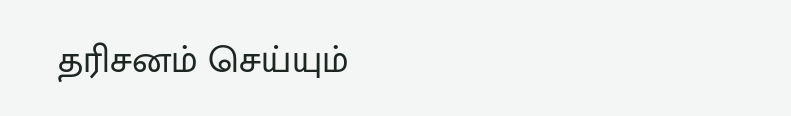தரிசனம் செய்யும்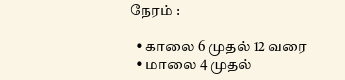நேரம் :

  • காலை 6 முதல் 12 வரை
  • மாலை 4 முதல்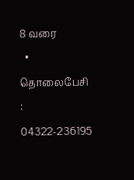8 வரை
  • தொலைபேசி : 04322-236195